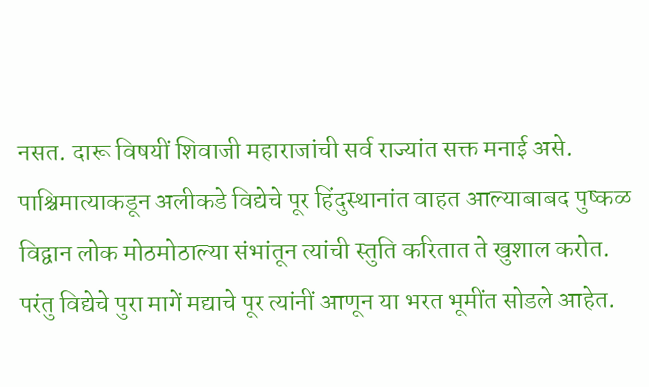नसत. दारू विषयीं शिवाजी महाराजांची सर्व राज्यांत सक्त मनाई असे. पाश्चिमात्याकडून अलीकडे विद्येचे पूर हिंदुस्थानांत वाहत आल्याबाबद पुष्कळ विद्वान लोक मोठमोठाल्या संभांतून त्यांची स्तुति करितात ते खुशाल करोत. परंतु विद्येचे पुरा मागें मद्याचे पूर त्यांनीं आणून या भरत भूमींत सोडले आहेत.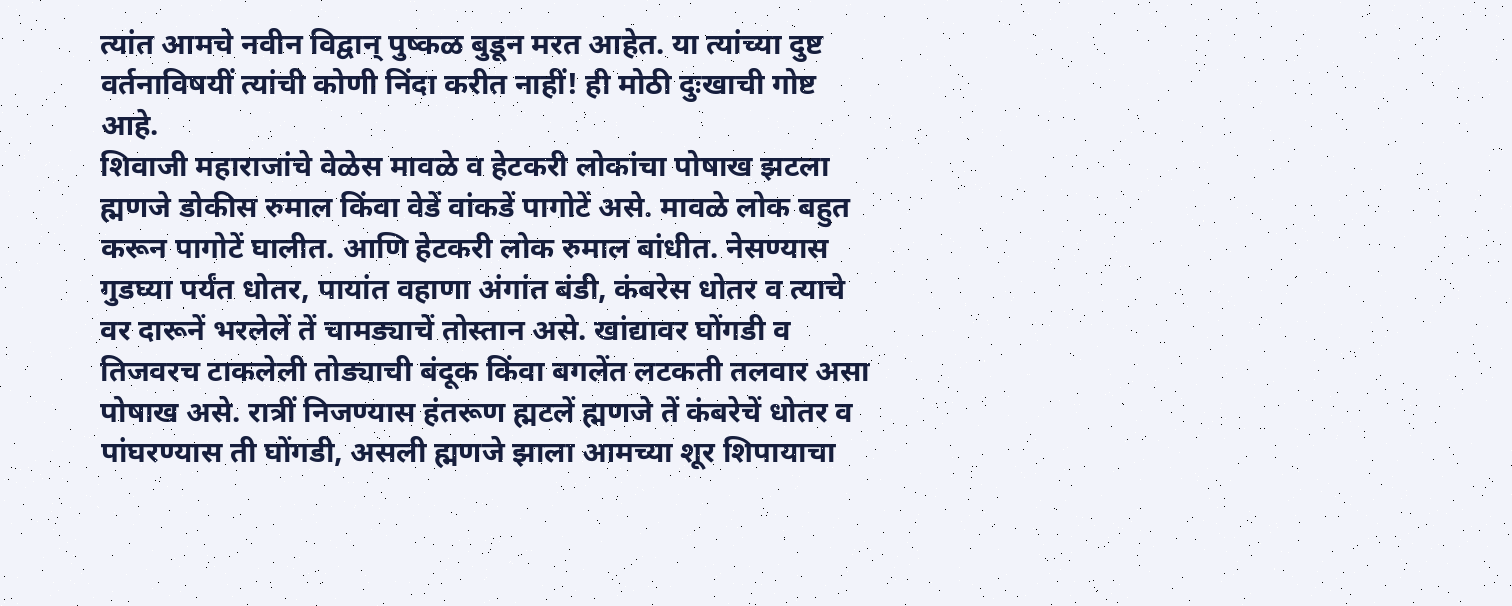त्यांत आमचे नवीन विद्वान् पुष्कळ बुडून मरत आहेत. या त्यांच्या दुष्ट वर्तनाविषयीं त्यांची कोणी निंदा करीत नाहीं! ही मोठी दुःखाची गोष्ट आहे.
शिवाजी महाराजांचे वेळेस मावळे व हेटकरी लोकांचा पोषाख झटला ह्मणजे डोकीस रुमाल किंवा वेडें वांकडें पागोटें असे. मावळे लोक बहुत करून पागोटें घालीत. आणि हेटकरी लोक रुमाल बांधीत. नेसण्यास गुडघ्या पर्यंत धोतर, पायांत वहाणा अंगांत बंडी, कंबरेस धोतर व त्याचे वर दारूनें भरलेलें तें चामड्याचें तोस्तान असे. खांद्यावर घोंगडी व तिजवरच टाकलेली तोड्याची बंदूक किंवा बगलेंत लटकती तलवार असा पोषाख असे. रात्रीं निजण्यास हंतरूण ह्मटलें ह्मणजे तें कंबरेचें धोतर व पांघरण्यास ती घोंगडी, असली ह्मणजे झाला आमच्या शूर शिपायाचा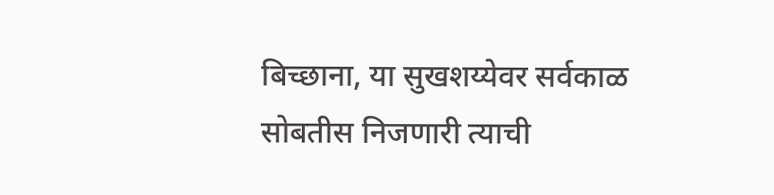बिच्छाना, या सुखशय्येवर सर्वकाळ सोबतीस निजणारी त्याची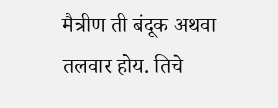मैत्रीण ती बंदूक अथवा तलवार होय. तिचे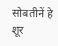सोबतीनें हे शूर